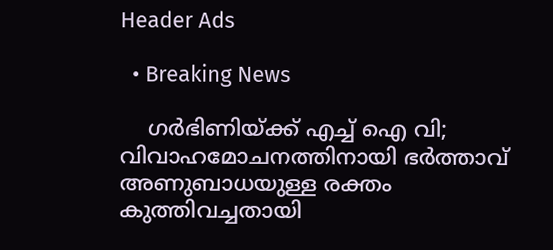Header Ads

  • Breaking News

    ഗർഭിണിയ്ക്ക് എച്ച് ഐ വി; വിവാഹമോചനത്തിനായി ഭർത്താവ് അണുബാധയുള്ള രക്തം കുത്തിവച്ചതായി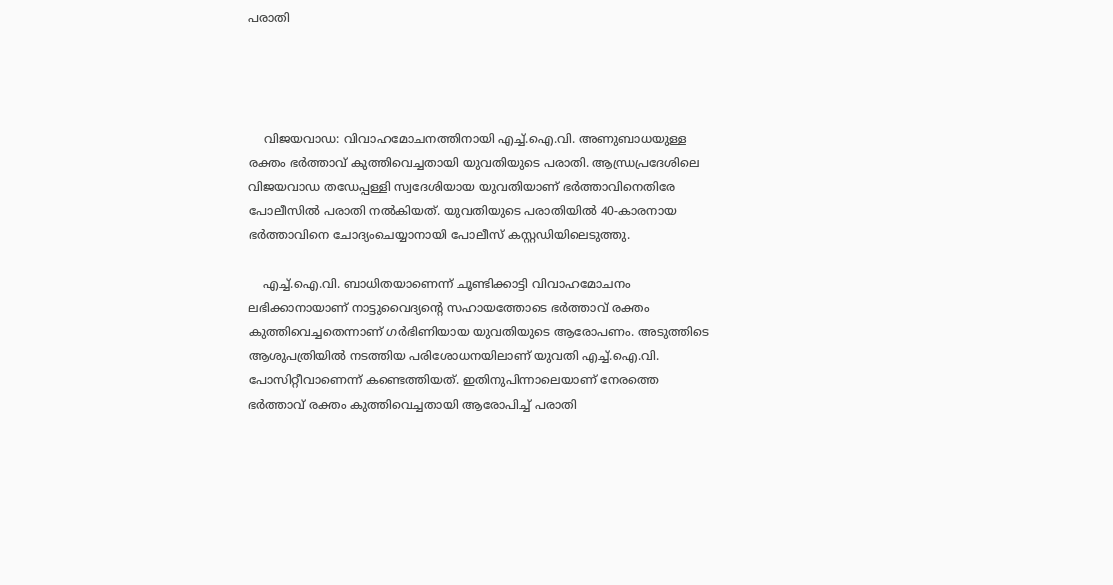പരാതി




    വിജയവാഡ: വിവാഹമോചനത്തിനായി എച്ച്.ഐ.വി. അണുബാധയുള്ള രക്തം ഭര്‍ത്താവ് കുത്തിവെച്ചതായി യുവതിയുടെ പരാതി. ആന്ധ്രപ്രദേശിലെ വിജയവാഡ തഡേപ്പള്ളി സ്വദേശിയായ യുവതിയാണ് ഭര്‍ത്താവിനെതിരേ പോലീസില്‍ പരാതി നല്‍കിയത്. യുവതിയുടെ പരാതിയില്‍ 40-കാരനായ ഭര്‍ത്താവിനെ ചോദ്യംചെയ്യാനായി പോലീസ് കസ്റ്റഡിയിലെടുത്തു.

    എച്ച്.ഐ.വി. ബാധിതയാണെന്ന് ചൂണ്ടിക്കാട്ടി വിവാഹമോചനം ലഭിക്കാനായാണ് നാട്ടുവൈദ്യന്റെ സഹായത്തോടെ ഭര്‍ത്താവ് രക്തം കുത്തിവെച്ചതെന്നാണ് ഗര്‍ഭിണിയായ യുവതിയുടെ ആരോപണം. അടുത്തിടെ ആശുപത്രിയില്‍ നടത്തിയ പരിശോധനയിലാണ് യുവതി എച്ച്.ഐ.വി. പോസിറ്റീവാണെന്ന് കണ്ടെത്തിയത്. ഇതിനുപിന്നാലെയാണ് നേരത്തെ ഭര്‍ത്താവ് രക്തം കുത്തിവെച്ചതായി ആരോപിച്ച് പരാതി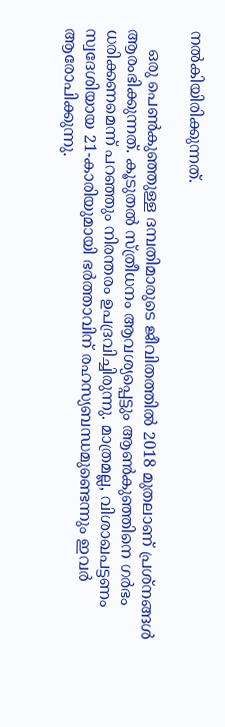നല്‍കിയിരിക്കുന്നത്.

    ഒരു പെണ്‍കുഞ്ഞുള്ള ദമ്പതിമാരുടെ ജീവിതത്തില്‍ 2018 മുതലാണ് പ്രശ്‌നങ്ങള്‍ ആരംഭിക്കുന്നത്. കൂടുതല്‍ സ്ത്രീധനം ആവശ്യപ്പെട്ടും ആണ്‍കുഞ്ഞിനെ ഗര്‍ഭം ധരിക്കണമെന്ന് പറഞ്ഞും നിരന്തരം ഉപദ്രവിച്ചിരുന്നു. മാത്രമല്ല, വിശാഖപട്ടണം സ്വദേശിയായ 21-കാരിയുമായി ഭര്‍ത്താവിന് രഹസ്യബന്ധമുണ്ടെന്നും ഇവര്‍ ആരോപിക്കുന്നു.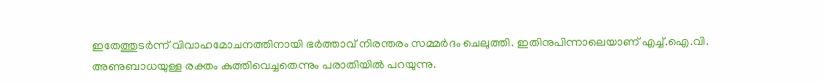ഇതേത്തുടര്‍ന്ന് വിവാഹമോചനത്തിനായി ഭര്‍ത്താവ് നിരന്തരം സമ്മര്‍ദം ചെലുത്തി. ഇതിനുപിന്നാലെയാണ് എച്ച്.ഐ.വി. അണുബാധയുള്ള രക്തം കുത്തിവെച്ചതെന്നും പരാതിയിൽ പറയുന്നു.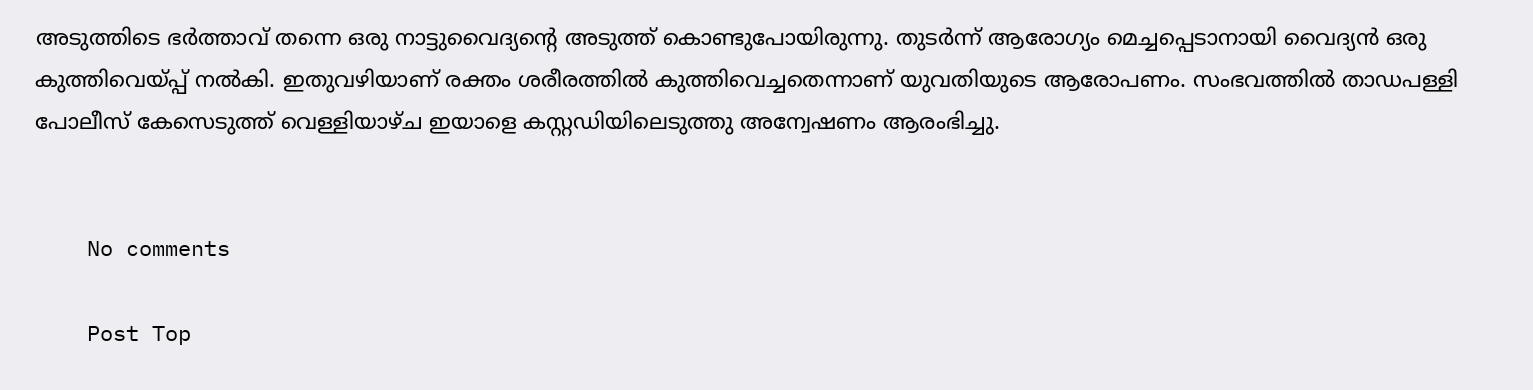അടുത്തിടെ ഭര്‍ത്താവ് തന്നെ ഒരു നാട്ടുവൈദ്യന്റെ അടുത്ത് കൊണ്ടുപോയിരുന്നു. തുടര്‍ന്ന് ആരോഗ്യം മെച്ചപ്പെടാനായി വൈദ്യന്‍ ഒരു കുത്തിവെയ്പ്പ് നല്‍കി. ഇതുവഴിയാണ് രക്തം ശരീരത്തില്‍ കുത്തിവെച്ചതെന്നാണ് യുവതിയുടെ ആരോപണം. സംഭവത്തിൽ താഡപള്ളി പോലീസ് കേസെടുത്ത് വെള്ളിയാഴ്ച ഇയാളെ കസ്റ്റഡിയിലെടുത്തു അന്വേഷണം ആരംഭിച്ചു.


    No comments

    Post Top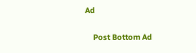Ad

    Post Bottom Ad